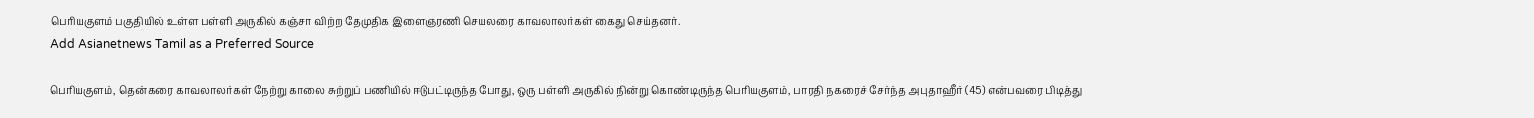பெரியகுளம் பகுதியில் உள்ள பள்ளி அருகில் கஞ்சா விற்ற தேமுதிக இளைஞரணி செயலரை காவலாலர்கள் கைது செய்தனர்.
Add Asianetnews Tamil as a Preferred Source

பெரியகுளம், தென்கரை காவலாலர்கள் நேற்று காலை சுற்றுப் பணியில் ஈடுபட்டிருந்த போது, ஒரு பள்ளி அருகில் நின்று கொண்டிருந்த பெரியகுளம், பாரதி நகரைச் சேர்ந்த அபுதாஹீர் (45) என்பவரை பிடித்து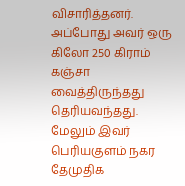விசாரித்தனர்.
அப்போது அவர் ஒரு கிலோ 250 கிராம் கஞ்சா வைத்திருந்தது தெரியவந்தது. மேலும் இவர் பெரியகுளம் நகர தேமுதிக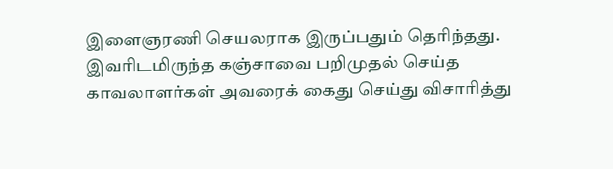இளைஞரணி செயலராக இருப்பதும் தெரிந்தது.
இவரிடமிருந்த கஞ்சாவை பறிமுதல் செய்த காவலாளர்கள் அவரைக் கைது செய்து விசாரித்து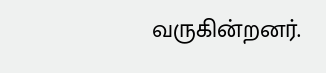வருகின்றனர்.